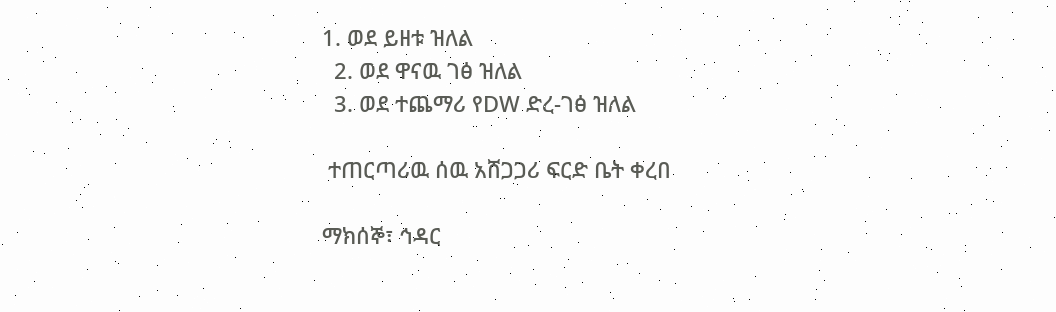1. ወደ ይዘቱ ዝለል
  2. ወደ ዋናዉ ገፅ ዝለል
  3. ወደ ተጨማሪ የDW ድረ-ገፅ ዝለል

 ተጠርጣሪዉ ሰዉ አሸጋጋሪ ፍርድ ቤት ቀረበ

ማክሰኞ፣ ኅዳር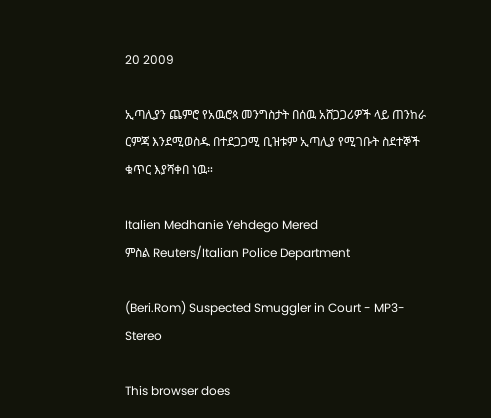20 2009

ኢጣሊያን ጨምሮ የአዉሮጳ መንግስታት በሰዉ አሸጋጋሪዎች ላይ ጠንከራ ርምጃ እንደሚወስዱ በተደጋጋሚ ቢዝቱም ኢጣሊያ የሚገቡት ስደተኞች ቁጥር እያሻቀበ ነዉ።

Italien Medhanie Yehdego Mered
ምስል Reuters/Italian Police Department

(Beri.Rom) Suspected Smuggler in Court - MP3-Stereo

This browser does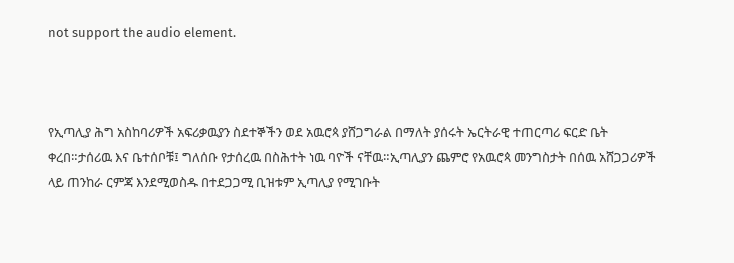not support the audio element.



የኢጣሊያ ሕግ አስከባሪዎች አፍሪቃዉያን ስደተኞችን ወደ አዉሮጳ ያሸጋግራል በማለት ያሰሩት ኤርትራዊ ተጠርጣሪ ፍርድ ቤት ቀረበ።ታሰሪዉ እና ቤተሰቦቹ፤ ግለሰቡ የታሰረዉ በስሕተት ነዉ ባዮች ናቸዉ።ኢጣሊያን ጨምሮ የአዉሮጳ መንግስታት በሰዉ አሸጋጋሪዎች ላይ ጠንከራ ርምጃ እንደሚወስዱ በተደጋጋሚ ቢዝቱም ኢጣሊያ የሚገቡት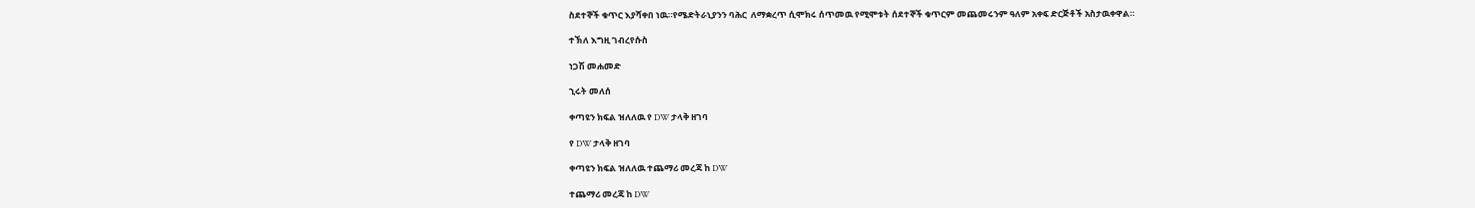ስደተኞች ቁጥር እያሻቀበ ነዉ።የሜድትራኒያንን ባሕር  ለማቋረጥ ሲሞክሩ ሰጥመዉ የሚሞቱት ሰደተኞች ቁጥርም መጨመሩንም ዓለም አቀፍ ድርጅቶች አስታዉቀዋል።

ተኽለ እግዚ ገብረየሱስ

ነጋሽ መሐመድ

ኂሩት መለሰ

ቀጣዩን ክፍል ዝለለዉ የ DW ታላቅ ዘገባ

የ DW ታላቅ ዘገባ

ቀጣዩን ክፍል ዝለለዉ ተጨማሪ መረጃ ከ DW

ተጨማሪ መረጃ ከ DW